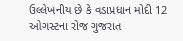ઉલ્લેખનીય છે કે વડાપ્રધાન મોદી 12 ઓગસ્ટના રોજ ગુજરાત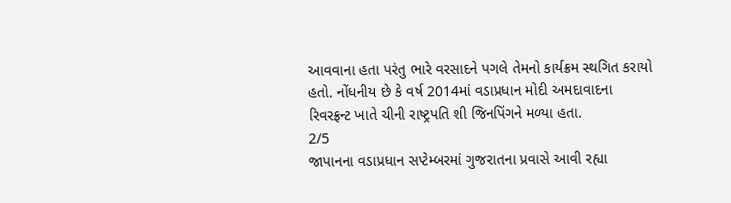આવવાના હતા પરંતુ ભારે વરસાદને પગલે તેમનો કાર્યક્રમ સ્થગિત કરાયો હતો. નોંધનીય છે કે વર્ષ 2014માં વડાપ્રધાન મોદી અમદાવાદના રિવરફ્રન્ટ ખાતે ચીની રાષ્ટ્રપતિ શી જિનપિંગને મળ્યા હતા.
2/5
જાપાનના વડાપ્રધાન સપ્ટેમ્બરમાં ગુજરાતના પ્રવાસે આવી રહ્યા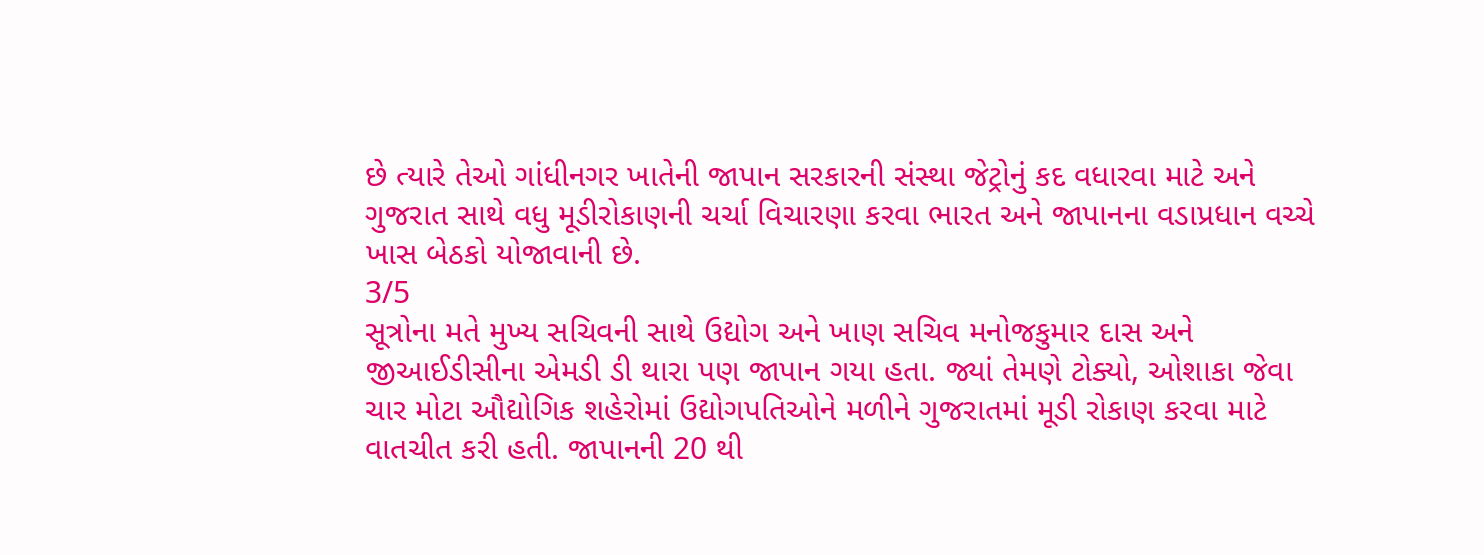છે ત્યારે તેઓ ગાંધીનગર ખાતેની જાપાન સરકારની સંસ્થા જેટ્રોનું કદ વધારવા માટે અને ગુજરાત સાથે વધુ મૂડીરોકાણની ચર્ચા વિચારણા કરવા ભારત અને જાપાનના વડાપ્રધાન વચ્ચે ખાસ બેઠકો યોજાવાની છે.
3/5
સૂત્રોના મતે મુખ્ય સચિવની સાથે ઉદ્યોગ અને ખાણ સચિવ મનોજકુમાર દાસ અને જીઆઈડીસીના એમડી ડી થારા પણ જાપાન ગયા હતા. જ્યાં તેમણે ટોક્યો, ઓશાકા જેવા ચાર મોટા ઔદ્યોગિક શહેરોમાં ઉદ્યોગપતિઓને મળીને ગુજરાતમાં મૂડી રોકાણ કરવા માટે વાતચીત કરી હતી. જાપાનની 20 થી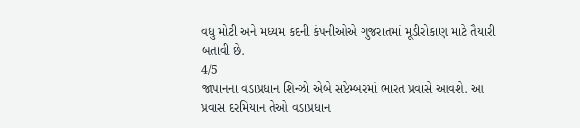વધુ મોટી અને મધ્યમ કદની કંપનીઓએ ગુજરાતમાં મૂડીરોકાણ માટે તૈયારી બતાવી છે.
4/5
જાપાનના વડાપ્રધાન શિન્ઝો એબે સપ્ટેમ્બરમાં ભારત પ્રવાસે આવશે. આ પ્રવાસ દરમિયાન તેઓ વડાપ્રધાન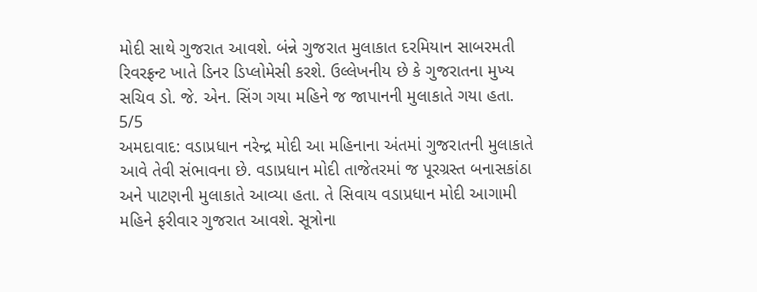મોદી સાથે ગુજરાત આવશે. બંન્ને ગુજરાત મુલાકાત દરમિયાન સાબરમતી રિવરફ્રન્ટ ખાતે ડિનર ડિપ્લોમેસી કરશે. ઉલ્લેખનીય છે કે ગુજરાતના મુખ્ય સચિવ ડો. જે. એન. સિંગ ગયા મહિને જ જાપાનની મુલાકાતે ગયા હતા.
5/5
અમદાવાદ: વડાપ્રધાન નરેન્દ્ર મોદી આ મહિનાના અંતમાં ગુજરાતની મુલાકાતે આવે તેવી સંભાવના છે. વડાપ્રધાન મોદી તાજેતરમાં જ પૂરગ્રસ્ત બનાસકાંઠા અને પાટણની મુલાકાતે આવ્યા હતા. તે સિવાય વડાપ્રધાન મોદી આગામી મહિને ફરીવાર ગુજરાત આવશે. સૂત્રોના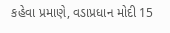કહેવા પ્રમાણે, વડાપ્રધાન મોદી 15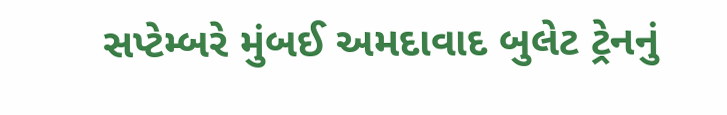સપ્ટેમ્બરે મુંબઈ અમદાવાદ બુલેટ ટ્રેનનું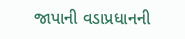જાપાની વડાપ્રધાનની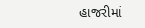હાજરીમાં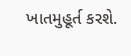ખાતમુહૂર્ત કરશે.